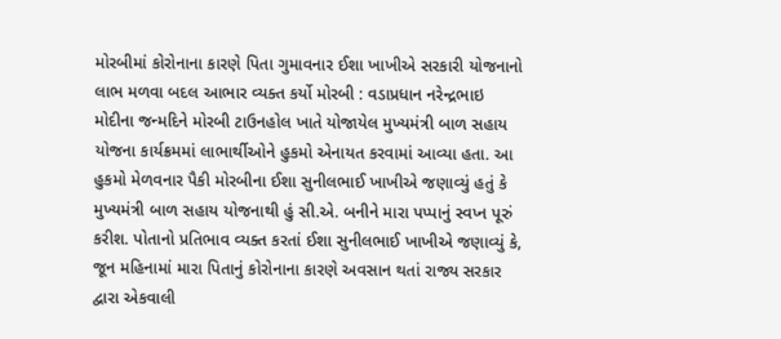મોરબીમાં કોરોનાના કારણે પિતા ગુમાવનાર ઈશા ખાખીએ સરકારી યોજનાનો લાભ મળવા બદલ આભાર વ્યક્ત કર્યો મોરબી : વડાપ્રધાન નરેન્દ્રભાઇ મોદીના જન્મદિને મોરબી ટાઉનહોલ ખાતે યોજાયેલ મુખ્યમંત્રી બાળ સહાય યોજના કાર્યક્રમમાં લાભાર્થીઓને હુકમો એનાયત કરવામાં આવ્યા હતા. આ હુકમો મેળવનાર પૈકી મોરબીના ઈશા સુનીલભાઈ ખાખીએ જણાવ્યું હતું કે મુખ્યમંત્રી બાળ સહાય યોજનાથી હું સી.એ. બનીને મારા પપ્પાનું સ્વપ્ન પૂરું કરીશ. પોતાનો પ્રતિભાવ વ્યક્ત કરતાં ઈશા સુનીલભાઈ ખાખીએ જણાવ્યું કે, જૂન મહિનામાં મારા પિતાનું કોરોનાના કારણે અવસાન થતાં રાજ્ય સરકાર દ્વારા એકવાલી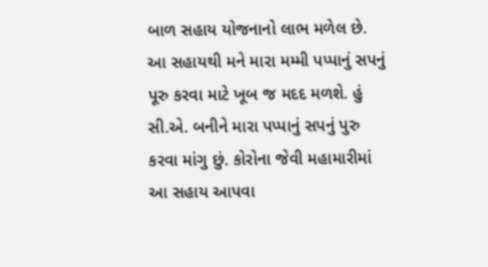બાળ સહાય યોજનાનો લાભ મળેલ છે. આ સહાયથી મને મારા મમ્મી પપ્પાનું સપનું પૂરુ કરવા માટે ખૂબ જ મદદ મળશે. હું સી.એ. બનીને મારા પપ્પાનું સપનું પુરુ કરવા માંગુ છું. કોરોના જેવી મહામારીમાં આ સહાય આપવા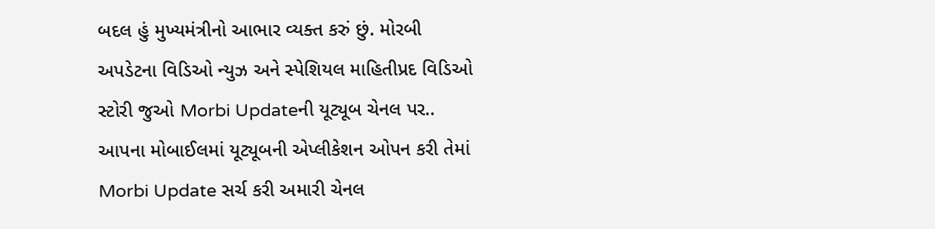બદલ હું મુખ્યમંત્રીનો આભાર વ્યક્ત કરું છું. મોરબી અપડેટના વિડિઓ ન્યુઝ અને સ્પેશિયલ માહિતીપ્રદ વિડિઓ સ્ટોરી જુઓ Morbi Updateની યૂટ્યૂબ ચેનલ પર.. આપના મોબાઈલમાં યૂટ્યૂબની એપ્લીકેશન ઓપન કરી તેમાં Morbi Update સર્ચ કરી અમારી ચેનલ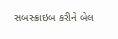સબસ્ક્રાઇબ કરીને બેલ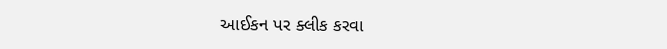આઈકન પર ક્લીક કરવા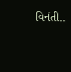વિનંતી..